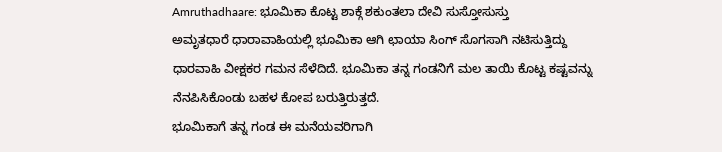Amruthadhaare: ಭೂಮಿಕಾ ಕೊಟ್ಟ ಶಾಕ್ಗೆ ಶಕುಂತಲಾ ದೇವಿ ಸುಸ್ತೋಸುಸ್ತು
ಅಮೃತಧಾರೆ ಧಾರಾವಾಹಿಯಲ್ಲಿ ಭೂಮಿಕಾ ಆಗಿ ಛಾಯಾ ಸಿಂಗ್ ಸೊಗಸಾಗಿ ನಟಿಸುತ್ತಿದ್ದು ಧಾರವಾಹಿ ವೀಕ್ಷಕರ ಗಮನ ಸೆಳೆದಿದೆ. ಭೂಮಿಕಾ ತನ್ನ ಗಂಡನಿಗೆ ಮಲ ತಾಯಿ ಕೊಟ್ಟ ಕಷ್ಟವನ್ನು ನೆನಪಿಸಿಕೊಂಡು ಬಹಳ ಕೋಪ ಬರುತ್ತಿರುತ್ತದೆ.
ಭೂಮಿಕಾಗೆ ತನ್ನ ಗಂಡ ಈ ಮನೆಯವರಿಗಾಗಿ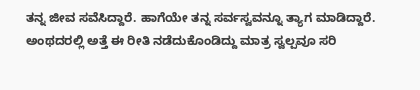ತನ್ನ ಜೀವ ಸವೆಸಿದ್ದಾರೆ. ಹಾಗೆಯೇ ತನ್ನ ಸರ್ವಸ್ವವನ್ನೂ ತ್ಯಾಗ ಮಾಡಿದ್ದಾರೆ. ಅಂಥದರಲ್ಲಿ ಅತ್ತೆ ಈ ರೀತಿ ನಡೆದುಕೊಂಡಿದ್ದು ಮಾತ್ರ ಸ್ವಲ್ಪವೂ ಸರಿ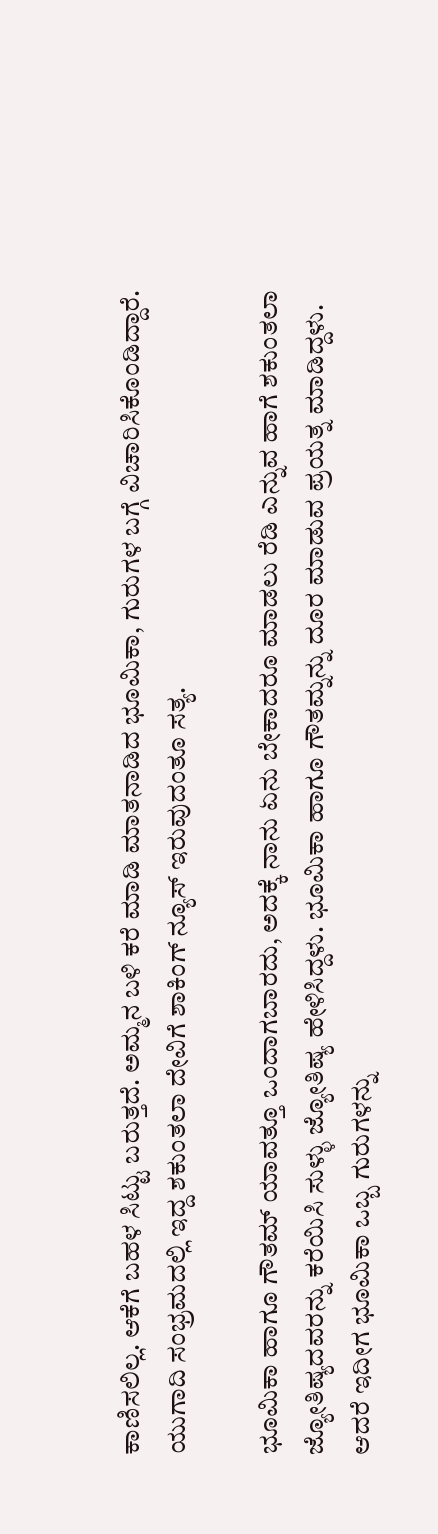ಕಾಣಿಸಲಿಲ್ಲ. ಆಕೆಗೆ ಬಹಳ ಸಿಟ್ಟು ಬರುತ್ತದೆ. ಅಮ್ಮನ ಬಳಿ ಕರೆ ಮಾಡಿ ಮಾತನಾಡಿದ ಭೂಮಿಕಾ, ಗುರುಗಳ ಬಗ್ಗೆ ವಿಚಾರಿಸಿಕೊಂಡಿದ್ದಾರೆ. ಯುಗಾದಿ ಸಂಭ್ರಮದಲ್ಲಿ ಇದ್ದ ಶಕುಂತಲಾ ದೇವಿಗೆ ಶಾಕಿಂಗ್ ನ್ಯೂಸ್ ಇರುವುದಂತೂ ಸತ್ಯ.

ಭೂಮಿಕಾ ಹಾಗೂ ಗೌತಮ್ ಯಾವತ್ತೂ ಒಂದಾಗಬಾರದು, ಅದಕ್ಕೆ ನಾನು ಏನು ಬೇಕಾದರೂ ಮಾಡಲು ರೆಡಿ ಎನ್ನುವ ಹಾಗೆ ಶಕುಂತಲಾ ಜ್ಯೋತಿಷ್ಯದವರನ್ನು ಕರೆಯಿಸಿ ಸುಳ್ಳು ಜ್ಯೋತಿಷ್ಯ ಹೇಳಿಸಿದ್ದಳು. ಭೂಮಿಕಾ ಹಾಗೂ ಗೌತಮ್ನನ್ನು ದೂರ ಮಾಡುವ ಪ್ರಯತ್ನ ಮಾಡಿದ್ದಳು. ಆದರೆ ಇದೀಗ ಭೂಮಿಕಾ ಒಬ್ಬ ಗುರುಗಳನ್ನು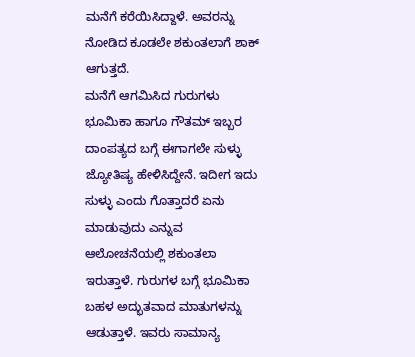ಮನೆಗೆ ಕರೆಯಿಸಿದ್ದಾಳೆ. ಅವರನ್ನು ನೋಡಿದ ಕೂಡಲೇ ಶಕುಂತಲಾಗೆ ಶಾಕ್ ಆಗುತ್ತದೆ.
ಮನೆಗೆ ಆಗಮಿಸಿದ ಗುರುಗಳು
ಭೂಮಿಕಾ ಹಾಗೂ ಗೌತಮ್ ಇಬ್ಬರ ದಾಂಪತ್ಯದ ಬಗ್ಗೆ ಈಗಾಗಲೇ ಸುಳ್ಳು ಜ್ಯೋತಿಷ್ಯ ಹೇಳಿಸಿದ್ದೇನೆ. ಇದೀಗ ಇದು ಸುಳ್ಳು ಎಂದು ಗೊತ್ತಾದರೆ ಏನು ಮಾಡುವುದು ಎನ್ನುವ ಆಲೋಚನೆಯಲ್ಲಿ ಶಕುಂತಲಾ ಇರುತ್ತಾಳೆ. ಗುರುಗಳ ಬಗ್ಗೆ ಭೂಮಿಕಾ ಬಹಳ ಅದ್ಭುತವಾದ ಮಾತುಗಳನ್ನು ಆಡುತ್ತಾಳೆ. ಇವರು ಸಾಮಾನ್ಯ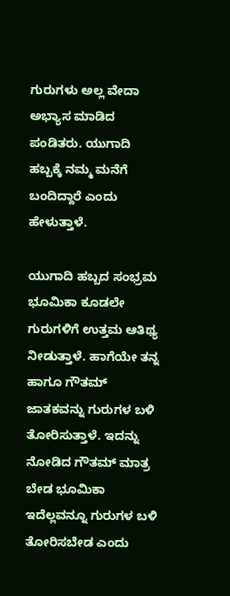ಗುರುಗಳು ಅಲ್ಲ ವೇದಾ ಅಭ್ಯಾಸ ಮಾಡಿದ ಪಂಡಿತರು. ಯುಗಾದಿ ಹಬ್ಬಕ್ಕೆ ನಮ್ಮ ಮನೆಗೆ ಬಂದಿದ್ದಾರೆ ಎಂದು ಹೇಳುತ್ತಾಳೆ.

ಯುಗಾದಿ ಹಬ್ಬದ ಸಂಭ್ರಮ
ಭೂಮಿಕಾ ಕೂಡಲೇ ಗುರುಗಳಿಗೆ ಉತ್ತಮ ಆತಿಥ್ಯ ನೀಡುತ್ತಾಳೆ. ಹಾಗೆಯೇ ತನ್ನ ಹಾಗೂ ಗೌತಮ್ ಜಾತಕವನ್ನು ಗುರುಗಳ ಬಳಿ ತೋರಿಸುತ್ತಾಳೆ. ಇದನ್ನು ನೋಡಿದ ಗೌತಮ್ ಮಾತ್ರ ಬೇಡ ಭೂಮಿಕಾ ಇದೆಲ್ಲವನ್ನೂ ಗುರುಗಳ ಬಳಿ ತೋರಿಸಬೇಡ ಎಂದು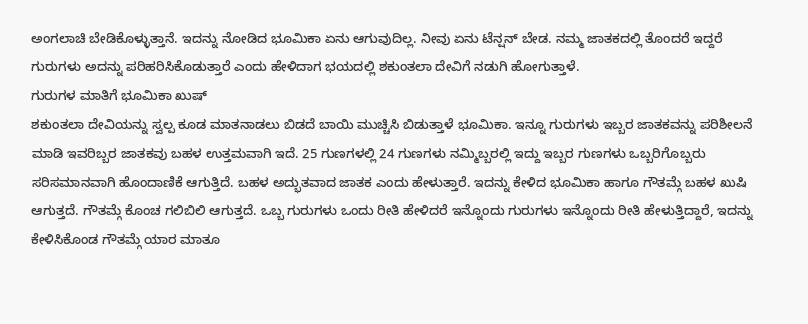ಅಂಗಲಾಚಿ ಬೇಡಿಕೊಳ್ಳುತ್ತಾನೆ. ಇದನ್ನು ನೋಡಿದ ಭೂಮಿಕಾ ಏನು ಆಗುವುದಿಲ್ಲ. ನೀವು ಏನು ಟೆನ್ಷನ್ ಬೇಡ. ನಮ್ಮ ಜಾತಕದಲ್ಲಿ ತೊಂದರೆ ಇದ್ದರೆ ಗುರುಗಳು ಅದನ್ನು ಪರಿಹರಿಸಿಕೊಡುತ್ತಾರೆ ಎಂದು ಹೇಳಿದಾಗ ಭಯದಲ್ಲಿ ಶಕುಂತಲಾ ದೇವಿಗೆ ನಡುಗಿ ಹೋಗುತ್ತಾಳೆ.
ಗುರುಗಳ ಮಾತಿಗೆ ಭೂಮಿಕಾ ಖುಷ್
ಶಕುಂತಲಾ ದೇವಿಯನ್ನು ಸ್ವಲ್ಪ ಕೂಡ ಮಾತನಾಡಲು ಬಿಡದೆ ಬಾಯಿ ಮುಚ್ಚಿಸಿ ಬಿಡುತ್ತಾಳೆ ಭೂಮಿಕಾ. ಇನ್ನೂ ಗುರುಗಳು ಇಬ್ಬರ ಜಾತಕವನ್ನು ಪರಿಶೀಲನೆ ಮಾಡಿ ಇವರಿಬ್ಬರ ಜಾತಕವು ಬಹಳ ಉತ್ತಮವಾಗಿ ಇದೆ. 25 ಗುಣಗಳಲ್ಲಿ 24 ಗುಣಗಳು ನಮ್ಮಿಬ್ಬರಲ್ಲಿ ಇದ್ದು ಇಬ್ಬರ ಗುಣಗಳು ಒಬ್ಬರಿಗೊಬ್ಬರು ಸರಿಸಮಾನವಾಗಿ ಹೊಂದಾಣಿಕೆ ಆಗುತ್ತಿದೆ. ಬಹಳ ಅದ್ಭುತವಾದ ಜಾತಕ ಎಂದು ಹೇಳುತ್ತಾರೆ. ಇದನ್ನು ಕೇಳಿದ ಭೂಮಿಕಾ ಹಾಗೂ ಗೌತಮ್ಗೆ ಬಹಳ ಖುಷಿ ಆಗುತ್ತದೆ. ಗೌತಮ್ಗೆ ಕೊಂಚ ಗಲಿಬಿಲಿ ಆಗುತ್ತದೆ. ಒಬ್ಬ ಗುರುಗಳು ಒಂದು ರೀತಿ ಹೇಳಿದರೆ ಇನ್ನೊಂದು ಗುರುಗಳು ಇನ್ನೊಂದು ರೀತಿ ಹೇಳುತ್ತಿದ್ದಾರೆ, ಇದನ್ನು ಕೇಳಿಸಿಕೊಂಡ ಗೌತಮ್ಗೆ ಯಾರ ಮಾತೂ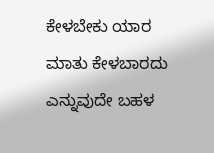ಕೇಳಬೇಕು ಯಾರ ಮಾತು ಕೇಳಬಾರದು ಎನ್ನುವುದೇ ಬಹಳ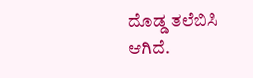ದೊಡ್ಡ ತಲೆಬಿಸಿ ಆಗಿದೆ.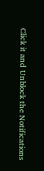Click it and Unblock the Notifications